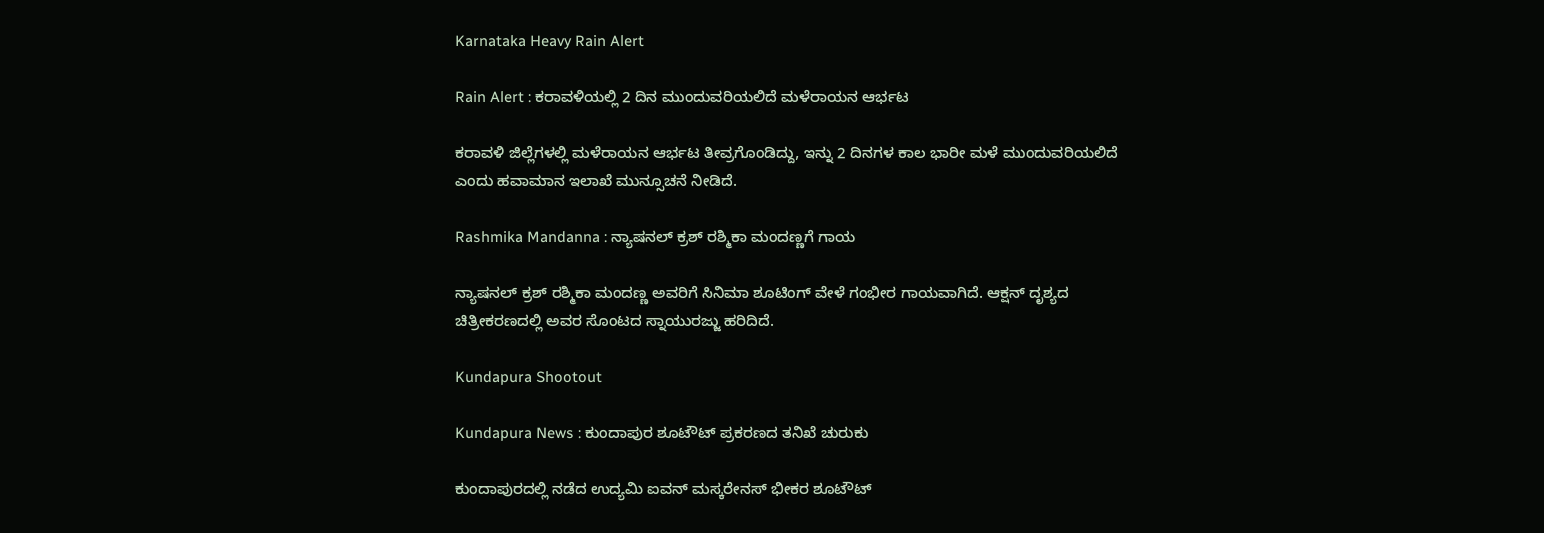Karnataka Heavy Rain Alert

Rain Alert : ಕರಾವಳಿಯಲ್ಲಿ 2 ದಿನ ಮುಂದುವರಿಯಲಿದೆ ಮಳೆರಾಯನ ಆರ್ಭಟ

ಕರಾವಳಿ ಜಿಲ್ಲೆಗಳಲ್ಲಿ ಮಳೆರಾಯನ ಆರ್ಭಟ ತೀವ್ರಗೊಂಡಿದ್ದು, ಇನ್ನು 2 ದಿನಗಳ ಕಾಲ ಭಾರೀ ಮಳೆ ಮುಂದುವರಿಯಲಿದೆ ಎಂದು ಹವಾಮಾನ ಇಲಾಖೆ ಮುನ್ಸೂಚನೆ ನೀಡಿದೆ.

Rashmika Mandanna : ನ್ಯಾಷನಲ್ ಕ್ರಶ್ ರಶ್ಮಿಕಾ ಮಂದಣ್ಣಗೆ ಗಾಯ

ನ್ಯಾಷನಲ್ ಕ್ರಶ್ ರಶ್ಮಿಕಾ ಮಂದಣ್ಣ ಅವರಿಗೆ ಸಿನಿಮಾ ಶೂಟಿಂಗ್ ವೇಳೆ ಗಂಭೀರ ಗಾಯವಾಗಿದೆ. ಆಕ್ಷನ್ ದೃಶ್ಯದ ಚಿತ್ರೀಕರಣದಲ್ಲಿ ಅವರ ಸೊಂಟದ ಸ್ನಾಯುರಜ್ಜು ಹರಿದಿದೆ.

Kundapura Shootout

Kundapura News : ಕುಂದಾಪುರ ಶೂಟೌಟ್‌ ಪ್ರಕರಣದ ತನಿಖೆ ಚುರುಕು

ಕುಂದಾಪುರದಲ್ಲಿ ನಡೆದ ಉದ್ಯಮಿ ಐವನ್ ಮಸ್ಕರೇನಸ್ ಭೀಕರ ಶೂಟೌಟ್‌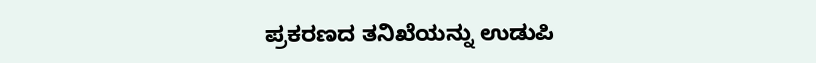ಪ್ರಕರಣದ ತನಿಖೆಯನ್ನು ಉಡುಪಿ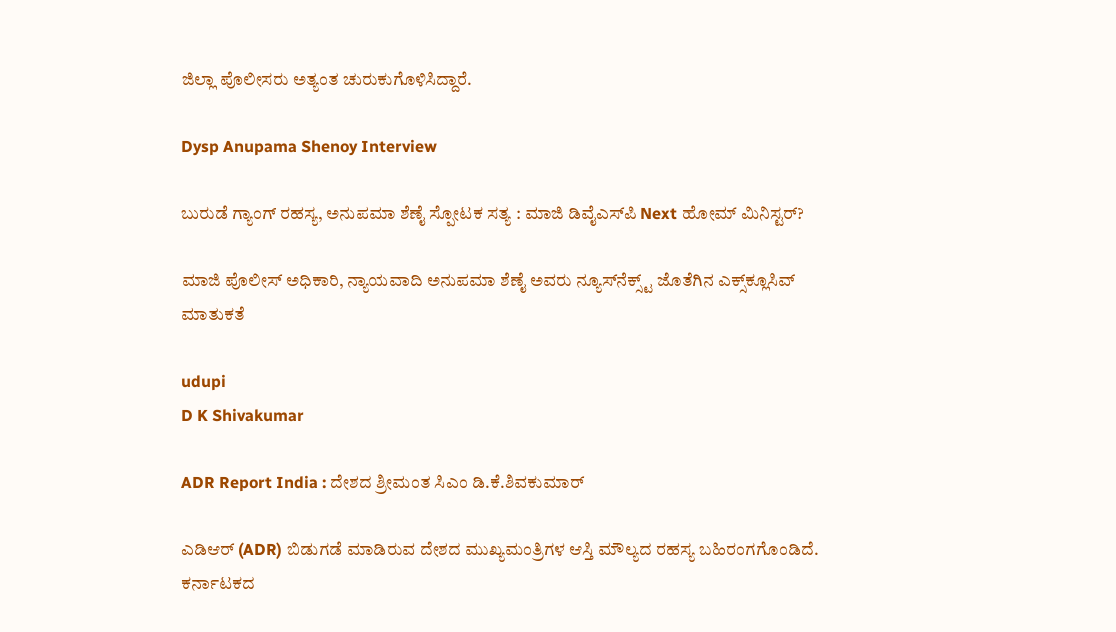ಜಿಲ್ಲಾ ಪೊಲೀಸರು ಅತ್ಯಂತ ಚುರುಕುಗೊಳಿಸಿದ್ದಾರೆ.

Dysp Anupama Shenoy Interview

ಬುರುಡೆ ಗ್ಯಾಂಗ್ ರಹಸ್ಯ, ಅನುಪಮಾ ಶೆಣೈ ಸ್ಪೋಟಕ ಸತ್ಯ : ಮಾಜಿ ಡಿವೈಎಸ್‌ಪಿ Next ಹೋಮ್ ಮಿನಿಸ್ಟರ್?

ಮಾಜಿ ಪೊಲೀಸ್ ಅಧಿಕಾರಿ, ನ್ಯಾಯವಾದಿ ಅನುಪಮಾ ಶೆಣೈ ಅವರು ನ್ಯೂಸ್‌ನೆಕ್ಸ್ಟ್‌ ಜೊತೆಗಿನ ಎಕ್ಸ್‌ಕ್ಲೂಸಿವ್ ಮಾತುಕತೆ

udupi
D K Shivakumar

ADR Report India : ದೇಶದ ಶ್ರೀಮಂತ ಸಿಎಂ ಡಿ.ಕೆ.ಶಿವಕುಮಾರ್

ಎಡಿಆರ್ (ADR) ಬಿಡುಗಡೆ ಮಾಡಿರುವ ದೇಶದ ಮುಖ್ಯಮಂತ್ರಿಗಳ ಆಸ್ತಿ ಮೌಲ್ಯದ ರಹಸ್ಯ ಬಹಿರಂಗಗೊಂಡಿದೆ. ಕರ್ನಾಟಕದ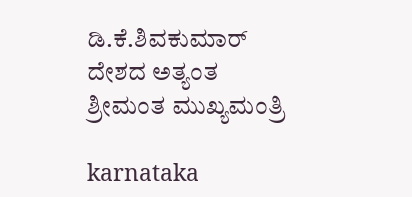ಡಿ.ಕೆ.ಶಿವಕುಮಾರ್‌ ದೇಶದ ಅತ್ಯಂತ ಶ್ರೀಮಂತ ಮುಖ್ಯಮಂತ್ರಿ

karnataka